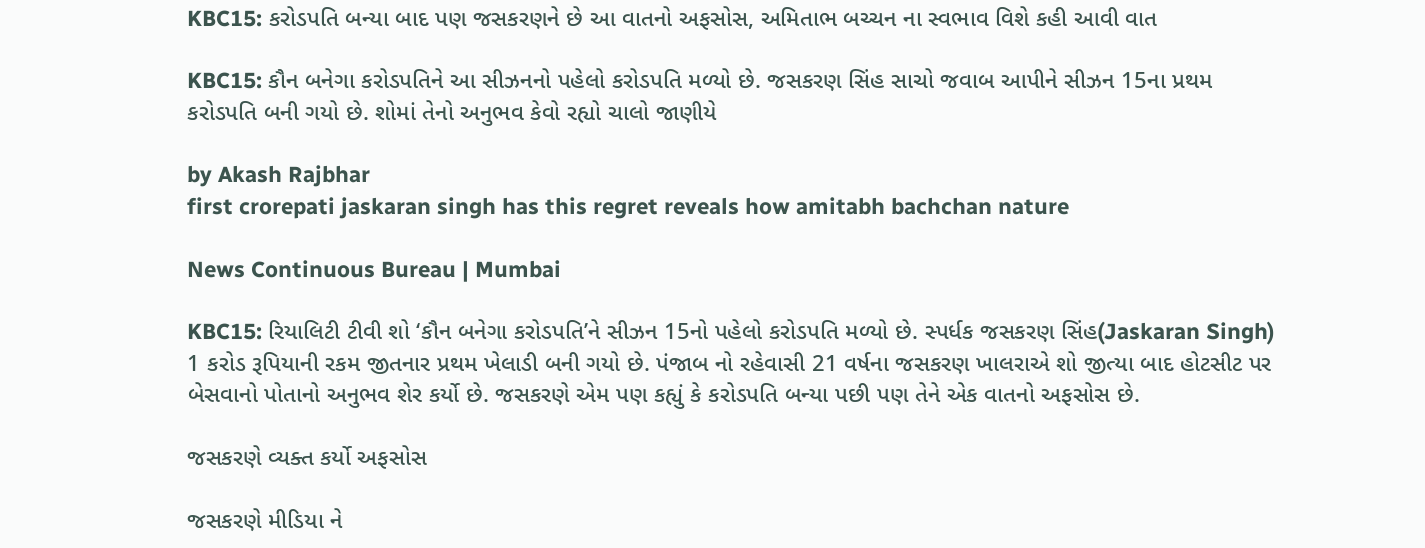KBC15: કરોડપતિ બન્યા બાદ પણ જસકરણને છે આ વાતનો અફસોસ, અમિતાભ બચ્ચન ના સ્વભાવ વિશે કહી આવી વાત

KBC15: કૌન બનેગા કરોડપતિને આ સીઝનનો પહેલો કરોડપતિ મળ્યો છે. જસકરણ સિંહ સાચો જવાબ આપીને સીઝન 15ના પ્રથમ કરોડપતિ બની ગયો છે. શોમાં તેનો અનુભવ કેવો રહ્યો ચાલો જાણીયે

by Akash Rajbhar
first crorepati jaskaran singh has this regret reveals how amitabh bachchan nature

News Continuous Bureau | Mumbai

KBC15: રિયાલિટી ટીવી શો ‘કૌન બનેગા કરોડપતિ’ને સીઝન 15નો પહેલો કરોડપતિ મળ્યો છે. સ્પર્ધક જસકરણ સિંહ(Jaskaran Singh) 1 કરોડ રૂપિયાની રકમ જીતનાર પ્રથમ ખેલાડી બની ગયો છે. પંજાબ નો રહેવાસી 21 વર્ષના જસકરણ ખાલરાએ શો જીત્યા બાદ હોટસીટ પર બેસવાનો પોતાનો અનુભવ શેર કર્યો છે. જસકરણે એમ પણ કહ્યું કે કરોડપતિ બન્યા પછી પણ તેને એક વાતનો અફસોસ છે.

જસકરણે વ્યક્ત કર્યો અફસોસ

જસકરણે મીડિયા ને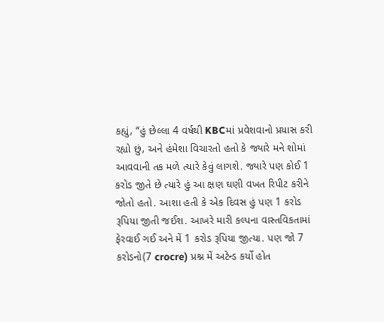કહ્યું, “હું છેલ્લા 4 વર્ષથી KBCમાં પ્રવેશવાનો પ્રયાસ કરી રહ્યો છું, અને હંમેશા વિચારતો હતો કે જ્યારે મને શોમાં આવવાની તક મળે ત્યારે કેવું લાગશે. જ્યારે પણ કોઈ 1 કરોડ જીતે છે ત્યારે હું આ ક્ષણ ઘણી વખત રિપીટ કરીને જોતો હતો. આશા હતી કે એક દિવસ હું પણ 1 કરોડ રૂપિયા જીતી જઈશ. આખરે મારી કલ્પના વાસ્તવિકતામાં ફેરવાઈ ગઈ અને મેં 1 કરોડ રૂપિયા જીત્યા. પણ જો 7 કરોડનો(7 crocre) પ્રશ્ન મેં અટેન્ડ કર્યો હોત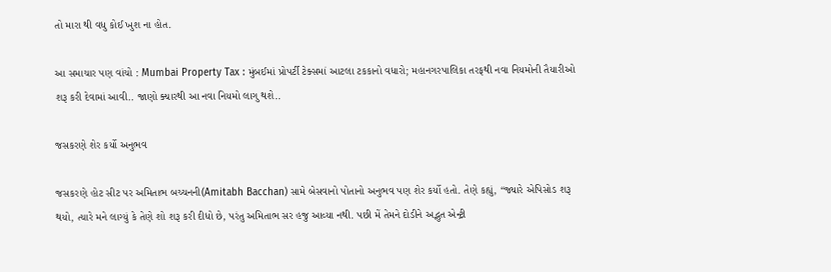તો મારા થી વધુ કોઈ ખુશ ના હોત.

આ સમાચાર પણ વાંચો : Mumbai Property Tax : મુંબઈમાં પ્રોપર્ટી ટેક્સમાં આટલા ટકકાનો વધારો; મહાનગરપાલિકા તરફથી નવા નિયમોની તૈયારીઓ શરૂ કરી દેવામાં આવી.. જાણો ક્યારથી આ નવા નિયમો લાગુ થશે..

જસકરણે શેર કર્યો અનુભવ

જસકરણે હોટ સીટ પર અમિતાભ બચ્ચનની(Amitabh Bacchan) સામે બેસવાનો પોતાનો અનુભવ પણ શેર કર્યો હતો. તેણે કહ્યું, “જ્યારે એપિસોડ શરૂ થયો, ત્યારે મને લાગ્યું કે તેણે શો શરૂ કરી દીધો છે, પરંતુ અમિતાભ સર હજુ આવ્યા નથી. પછી મેં તેમને દોડીને અદ્ભુત એન્ટ્રી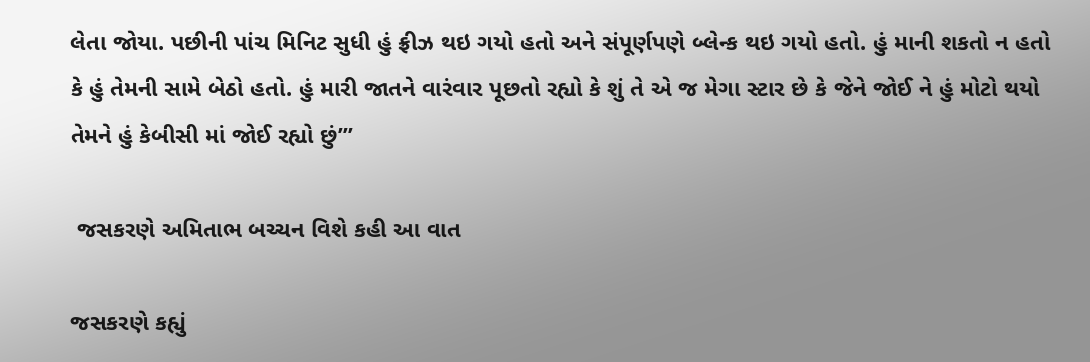લેતા જોયા. પછીની પાંચ મિનિટ સુધી હું ફ્રીઝ થઇ ગયો હતો અને સંપૂર્ણપણે બ્લેન્ક થઇ ગયો હતો. હું માની શકતો ન હતો કે હું તેમની સામે બેઠો હતો. હું મારી જાતને વારંવાર પૂછતો રહ્યો કે શું તે એ જ મેગા સ્ટાર છે કે જેને જોઈ ને હું મોટો થયો તેમને હું કેબીસી માં જોઈ રહ્યો છું’”

 જસકરણે અમિતાભ બચ્ચન વિશે કહી આ વાત

જસકરણે કહ્યું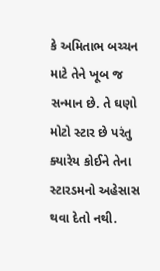કે અમિતાભ બચ્ચન માટે તેને ખૂબ જ સન્માન છે. તે ઘણો મોટો સ્ટાર છે પરંતુ ક્યારેય કોઈને તેના સ્ટારડમનો અહેસાસ થવા દેતો નથી.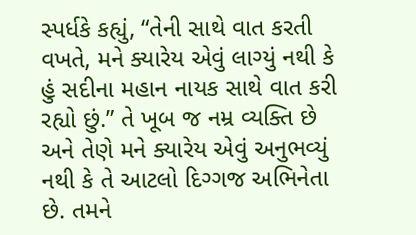સ્પર્ધકે કહ્યું, “તેની સાથે વાત કરતી વખતે, મને ક્યારેય એવું લાગ્યું નથી કે હું સદીના મહાન નાયક સાથે વાત કરી રહ્યો છું.” તે ખૂબ જ નમ્ર વ્યક્તિ છે અને તેણે મને ક્યારેય એવું અનુભવ્યું નથી કે તે આટલો દિગ્ગજ અભિનેતા છે. તમને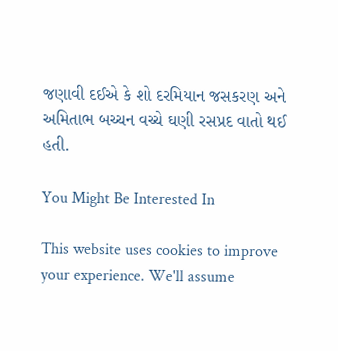જણાવી દઈએ કે શો દરમિયાન જસકરણ અને અમિતાભ બચ્ચન વચ્ચે ઘણી રસપ્રદ વાતો થઈ હતી.

You Might Be Interested In

This website uses cookies to improve your experience. We'll assume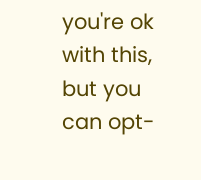you're ok with this, but you can opt-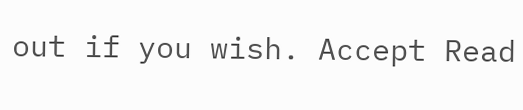out if you wish. Accept Read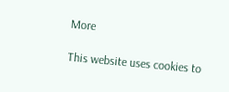More

This website uses cookies to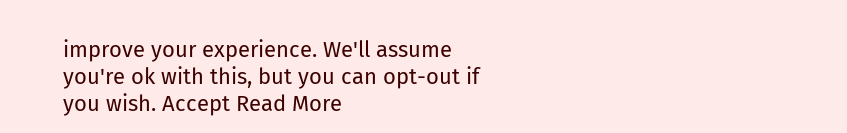improve your experience. We'll assume you're ok with this, but you can opt-out if you wish. Accept Read More